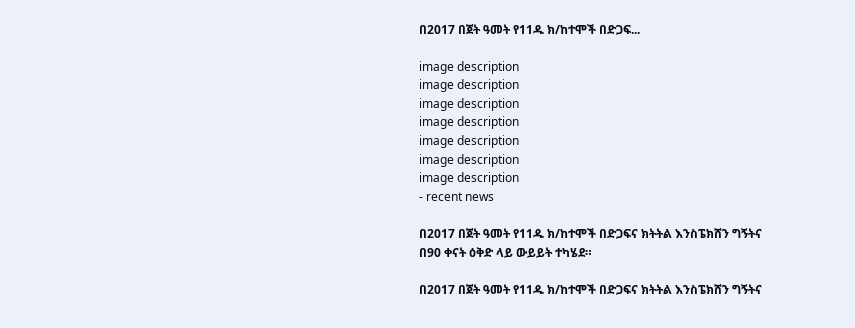በ2017 በጀት ዓመት የ11ዱ ክ/ከተሞች በድጋፍ...

image description
image description
image description
image description
image description
image description
image description
- recent news

በ2017 በጀት ዓመት የ11ዱ ክ/ከተሞች በድጋፍና ክትትል እንስፔክሸን ግኝትና በ90 ቀናት ዕቅድ ላይ ውይይት ተካሄደ።

በ2017 በጀት ዓመት የ11ዱ ክ/ከተሞች በድጋፍና ክትትል እንስፔክሸን ግኝትና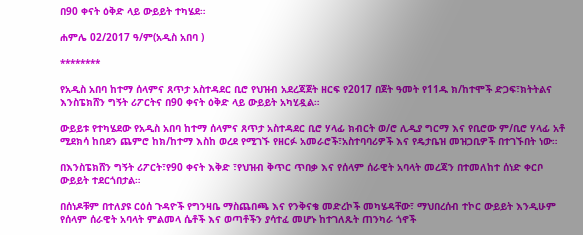በ90 ቀናት ዕቅድ ላይ ውይይት ተካሄደ።

ሐምሌ 02/2017 ዓ/ም(አዲስ አበባ )

********

የአዲስ አበባ ከተማ ሰላምና ጸጥታ አስተዳደር ቢሮ የህዝብ አደረጃጀት ዘርፍ የ2017 በጀት ዓመት የ11ዱ ክ/ከተሞች ድጋፍ፣ክትትልና እንስፔክሸን ግኝት ሪፖርትና በ90 ቀናት ዕቅድ ላይ ውይይት አካሂዷል።

ውይይቱ የተካሄደው የአዲስ አበባ ከተማ ሰላምና ጸጥታ አስተዳደር ቢሮ ሃላፊ ክብርት ወ/ሮ ሊዲያ ግርማ እና የቢሮው ም/ቢሮ ሃላፊ አቶ ሚደክሳ ከበደን ጨምሮ ከክ/ከተማ እስከ ወረደ የሚገኙ የዘርፉ አመራሮች፣አስተባባሪዎች እና የዴታቤዝ መዝጋቢዎች በተገኙበት ነው።

በእንስፔክሸን ግኝት ሪፖርት፣የ90 ቀናት እቅድ ፣የህዝብ ቅጥር ጥበቃ እና የሰላም ሰራዊት አባላት መረጃን በተመለከተ ሰነድ ቀርቦ ውይይት ተደርጎበታል።

በሰነዶቹም በተለያዩ ርዕሰ ጉዳዮች የግንዛቤ ማስጨበጫ እና የንቅናቄ መድረኮች መካሄዳቸው፣ ማህበረሰብ ተኮር ውይይት እንዲሁም የሰላም ሰራዊት አባላት ምልመላ ሴቶች እና ወጣቶችን ያሳተፈ መሆኑ ከተገለጹት ጠንካራ ጎኖች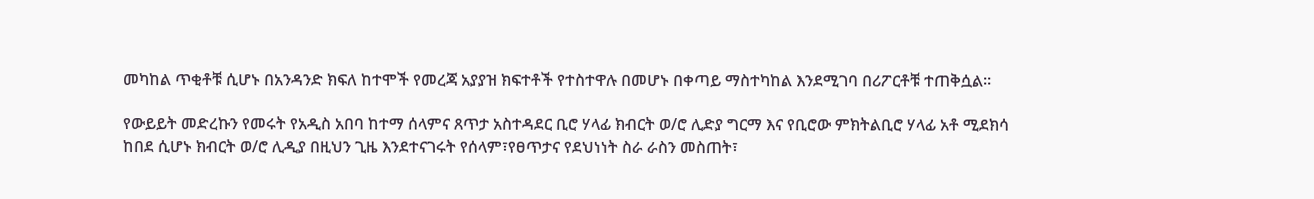መካከል ጥቂቶቹ ሲሆኑ በአንዳንድ ክፍለ ከተሞች የመረጃ አያያዝ ክፍተቶች የተስተዋሉ በመሆኑ በቀጣይ ማስተካከል እንደሚገባ በሪፖርቶቹ ተጠቅሷል።

የውይይት መድረኩን የመሩት የአዲስ አበባ ከተማ ሰላምና ጸጥታ አስተዳደር ቢሮ ሃላፊ ክብርት ወ/ሮ ሊድያ ግርማ እና የቢሮው ምክትልቢሮ ሃላፊ አቶ ሚደክሳ ከበደ ሲሆኑ ክብርት ወ/ሮ ሊዲያ በዚህን ጊዜ እንደተናገሩት የሰላም፣የፀጥታና የደህነነት ስራ ራስን መስጠት፣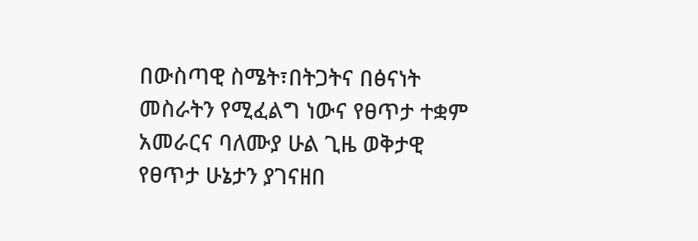በውስጣዊ ስሜት፣በትጋትና በፅናነት መስራትን የሚፈልግ ነውና የፀጥታ ተቋም አመራርና ባለሙያ ሁል ጊዜ ወቅታዊ የፀጥታ ሁኔታን ያገናዘበ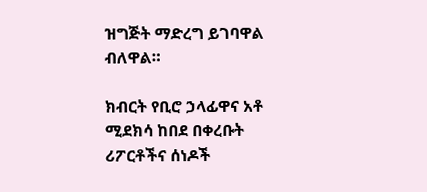ዝግጅት ማድረግ ይገባዋል ብለዋል።

ክብርት የቢሮ ኃላፊዋና አቶ ሚደክሳ ከበደ በቀረቡት ሪፖርቶችና ሰነዶች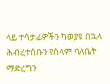ላይ ተሳታፊዎችን ካወያዩ በኋላ ሕብረተሰቡን የሰላም ባለቤት ማድረግን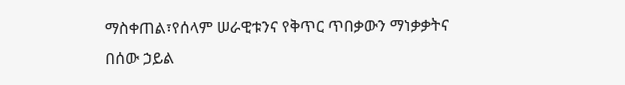ማስቀጠል፣የሰላም ሠራዊቱንና የቅጥር ጥበቃውን ማነቃቃትና በሰው ኃይል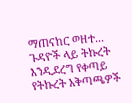ማጠናከር ወዘተ... ጉዳዮች ላይ ትኩረት እንዲደረግ የቀጣይ የትኩረት አቅጣጫዎች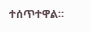ተሰጥተዋል።